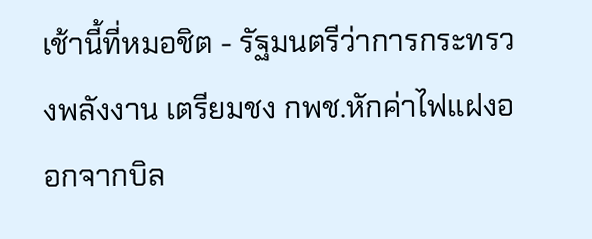เช้านี้ที่หมอชิต - รัฐมนตรีว่าการกระทรวงพลังงาน เตรียมชง กพช.หักค่าไฟแฝงออกจากบิล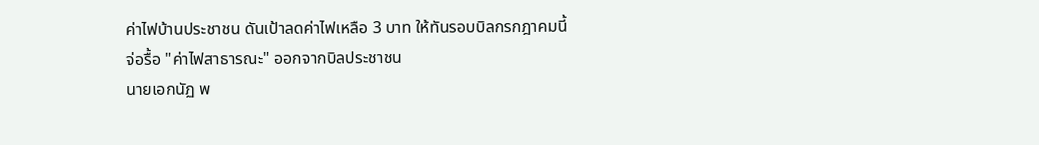ค่าไฟบ้านประชาชน ดันเป้าลดค่าไฟเหลือ 3 บาท ให้ทันรอบบิลกรกฎาคมนี้
จ่อรื้อ "ค่าไฟสาธารณะ" ออกจากบิลประชาชน
นายเอกนัฏ พ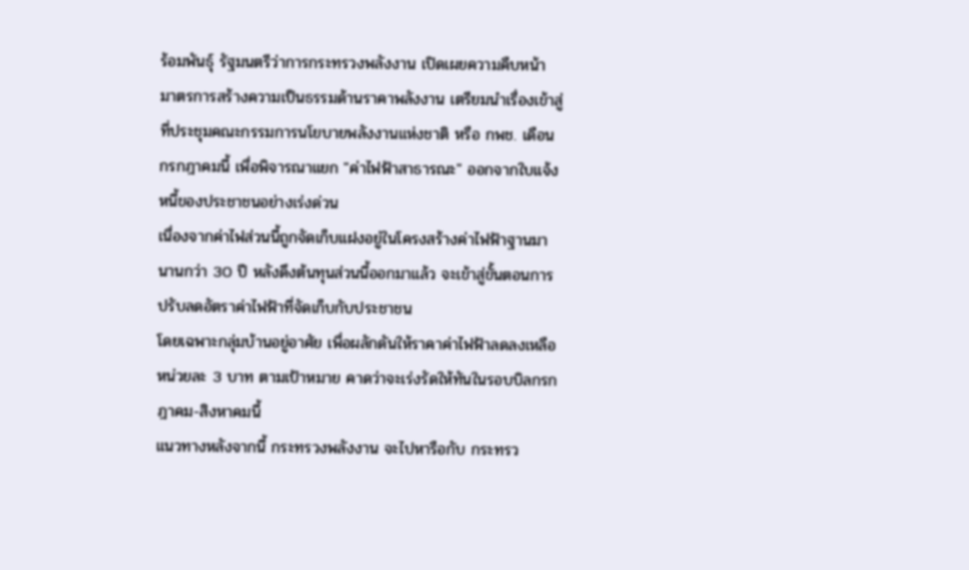ร้อมพันธุ์ รัฐมนตรีว่าการกระทรวงพลังงาน เปิดเผยความคืบหน้า มาตรการสร้างความเป็นธรรมด้านราคาพลังงาน เตรียมนำเรื่องเข้าสู่ที่ประชุมคณะกรรมการนโยบายพลังงานแห่งชาติ หรือ กพช. เดือนกรกฎาคมนี้ เพื่อพิจารณาแยก "ค่าไฟฟ้าสาธารณะ" ออกจากใบแจ้งหนี้ของประชาชนอย่างเร่งด่วน
เนื่องจากค่าไฟส่วนนี้ถูกจัดเก็บแฝงอยู่ในโครงสร้างค่าไฟฟ้าฐานมานานกว่า 30 ปี หลังดึงต้นทุนส่วนนี้ออกมาแล้ว จะเข้าสู่ขั้นตอนการปรับลดอัตราค่าไฟฟ้าที่จัดเก็บกับประชาชน
โดยเฉพาะกลุ่มบ้านอยู่อาศัย เพื่อผลักดันให้ราคาค่าไฟฟ้าลดลงเหลือหน่วยละ 3 บาท ตามเป้าหมาย คาดว่าจะเร่งรัดให้ทันในรอบบิลกรกฎาคม-สิงหาคมนี้
แนวทางหลังจากนี้ กระทรวงพลังงาน จะไปหารือกับ กระทรว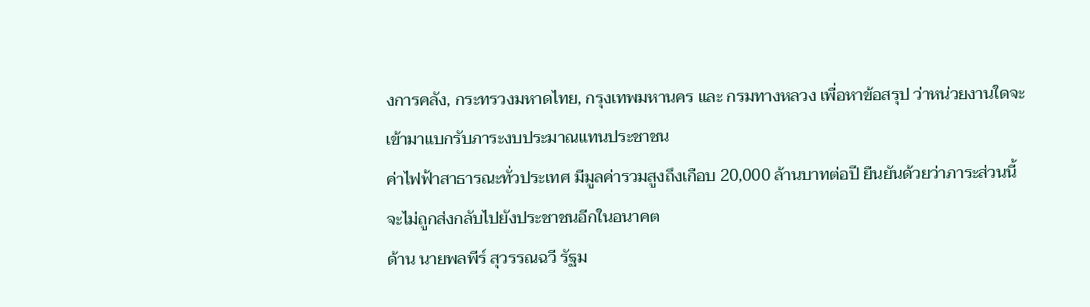งการคลัง, กระทรวงมหาดไทย, กรุงเทพมหานคร และ กรมทางหลวง เพื่อหาข้อสรุป ว่าหน่วยงานใดจะเข้ามาแบกรับภาระงบประมาณแทนประชาชน
ค่าไฟฟ้าสาธารณะทั่วประเทศ มีมูลค่ารวมสูงถึงเกือบ 20,000 ล้านบาทต่อปี ยืนยันด้วยว่าภาระส่วนนี้ จะไม่ถูกส่งกลับไปยังประชาชนอีกในอนาคต
ด้าน นายพลพีร์ สุวรรณฉวี รัฐม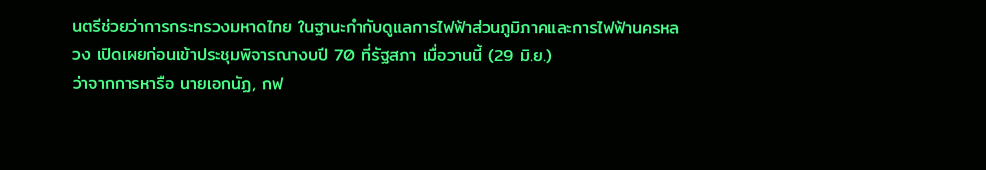นตรีช่วยว่าการกระทรวงมหาดไทย ในฐานะกำกับดูแลการไฟฟ้าส่วนภูมิภาคและการไฟฟ้านครหลวง เปิดเผยก่อนเข้าประชุมพิจารณางบปี 70 ที่รัฐสภา เมื่อวานนี้ (29 มิ.ย.)
ว่าจากการหารือ นายเอกนัฏ, กฟ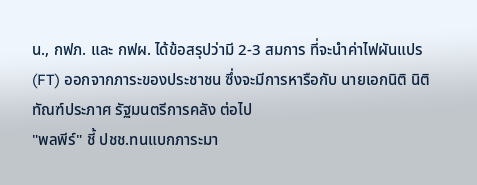น., กฟภ. และ กฟผ. ได้ข้อสรุปว่ามี 2-3 สมการ ที่จะนำค่าไฟผันแปร (FT) ออกจากภาระของประชาชน ซึ่งจะมีการหารือกับ นายเอกนิติ นิติทัณฑ์ประภาศ รัฐมนตรีการคลัง ต่อไป
"พลพีร์" ชี้ ปชช.ทนแบกภาระมา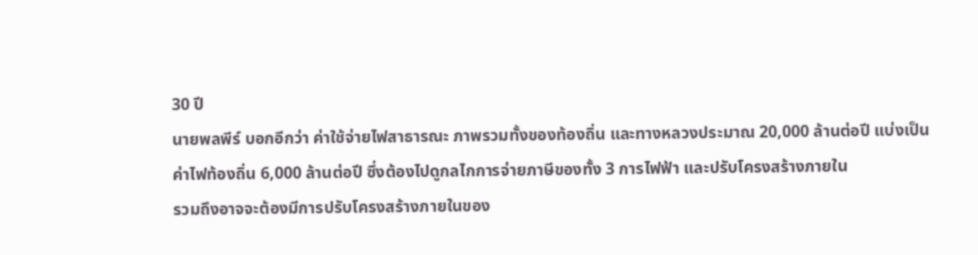30 ปี
นายพลพีร์ บอกอีกว่า ค่าใช้จ่ายไฟสาธารณะ ภาพรวมทั้งของท้องถิ่น และทางหลวงประมาณ 20,000 ล้านต่อปี แบ่งเป็นค่าไฟท้องถิ่น 6,000 ล้านต่อปี ซึ่งต้องไปดูกลไกการจ่ายภาษีของทั้ง 3 การไฟฟ้า และปรับโครงสร้างภายใน
รวมถึงอาจจะต้องมีการปรับโครงสร้างภายในของ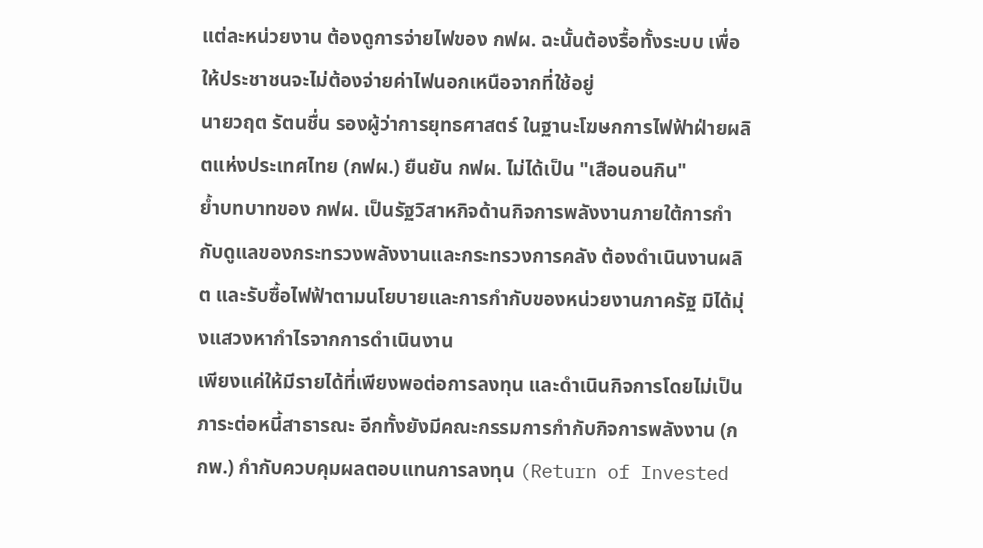แต่ละหน่วยงาน ต้องดูการจ่ายไฟของ กฟผ. ฉะนั้นต้องรื้อทั้งระบบ เพื่อให้ประชาชนจะไม่ต้องจ่ายค่าไฟนอกเหนือจากที่ใช้อยู่
นายวฤต รัตนชื่น รองผู้ว่าการยุทธศาสตร์ ในฐานะโฆษกการไฟฟ้าฝ่ายผลิตแห่งประเทศไทย (กฟผ.) ยืนยัน กฟผ. ไม่ได้เป็น "เสือนอนกิน"
ย้ำบทบาทของ กฟผ. เป็นรัฐวิสาหกิจด้านกิจการพลังงานภายใต้การกำกับดูแลของกระทรวงพลังงานและกระทรวงการคลัง ต้องดำเนินงานผลิต และรับซื้อไฟฟ้าตามนโยบายและการกำกับของหน่วยงานภาครัฐ มิได้มุ่งแสวงหากำไรจากการดำเนินงาน
เพียงแค่ให้มีรายได้ที่เพียงพอต่อการลงทุน และดำเนินกิจการโดยไม่เป็นภาระต่อหนี้สาธารณะ อีกทั้งยังมีคณะกรรมการกำกับกิจการพลังงาน (กกพ.) กำกับควบคุมผลตอบแทนการลงทุน (Return of Invested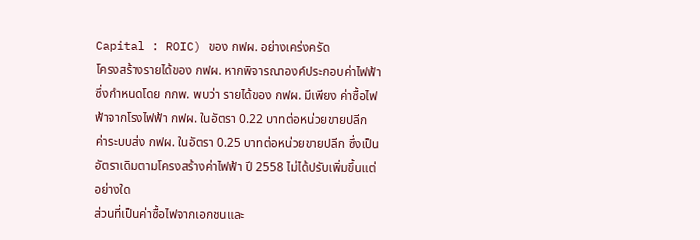Capital : ROIC) ของ กฟผ. อย่างเคร่งครัด
โครงสร้างรายได้ของ กฟผ. หากพิจารณาองค์ประกอบค่าไฟฟ้า ซึ่งกำหนดโดย กกพ. พบว่า รายได้ของ กฟผ. มีเพียง ค่าซื้อไฟฟ้าจากโรงไฟฟ้า กฟผ. ในอัตรา 0.22 บาทต่อหน่วยขายปลีก ค่าระบบส่ง กฟผ. ในอัตรา 0.25 บาทต่อหน่วยขายปลีก ซึ่งเป็นอัตราเดิมตามโครงสร้างค่าไฟฟ้า ปี 2558 ไม่ได้ปรับเพิ่มขึ้นแต่อย่างใด
ส่วนที่เป็นค่าซื้อไฟจากเอกชนและ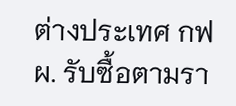ต่างประเทศ กฟผ. รับซื้อตามรา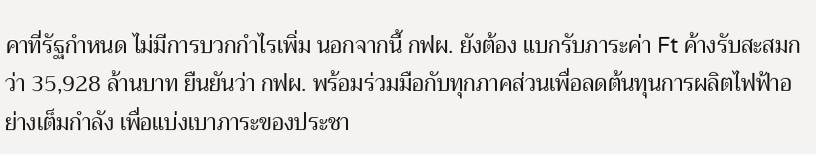คาที่รัฐกำหนด ไม่มีการบวกกำไรเพิ่ม นอกจากนี้ กฟผ. ยังต้อง แบกรับภาระค่า Ft ค้างรับสะสมกว่า 35,928 ล้านบาท ยืนยันว่า กฟผ. พร้อมร่วมมือกับทุกภาคส่วนเพื่อลดต้นทุนการผลิตไฟฟ้าอย่างเต็มกำลัง เพื่อแบ่งเบาภาระของประชา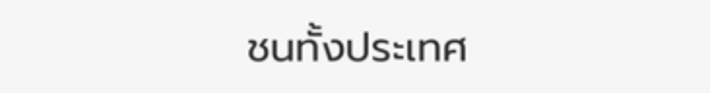ชนทั้งประเทศ